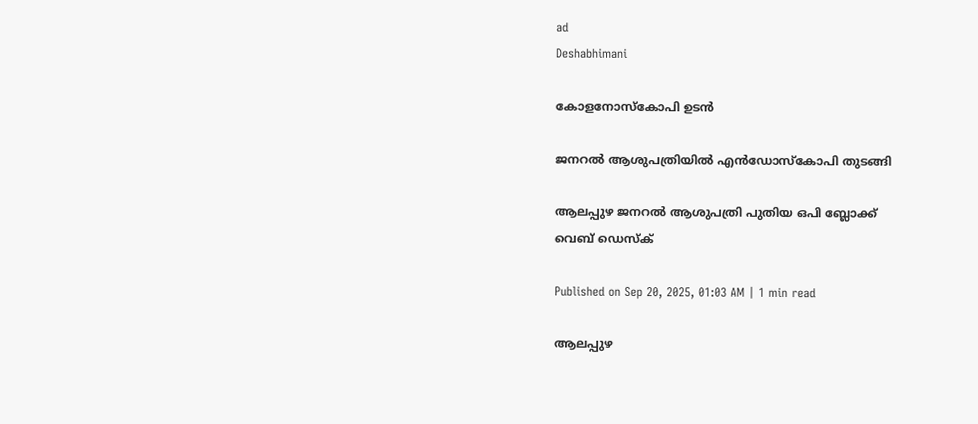ad
Deshabhimani

കോളനോസ്‌കോപി ഉടൻ

ജനറൽ ആശുപത്രിയിൽ എൻഡോസ്‌കോപി തുടങ്ങി

ആലപ്പുഴ ജനറൽ ആശുപത്രി പുതിയ ഒപി ബ്ലോക്ക്
വെബ് ഡെസ്ക്

Published on Sep 20, 2025, 01:03 AM | 1 min read

ആലപ്പുഴ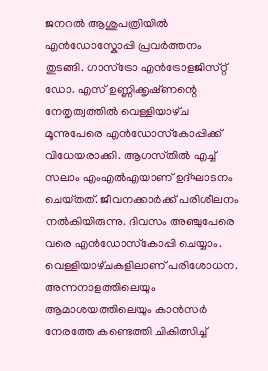ജനറൽ ആശുപത്രിയിൽ എൻഡോസ്കോപ്പി പ്രവർത്തനം തുടങ്ങി. ഗാസ്‌ട്രോ എൻട്രോളജിസ്‌റ്റ്‌ ഡോ. എസ്‌ ഉണ്ണിക്കൃഷ്‌ണന്റെ നേതൃത്വത്തിൽ വെള്ളിയാഴ്‌ച മൂന്നുപേരെ എൻഡോസ്‌കോപ്പിക്ക്‌ വിധേയരാക്കി. ആഗസ്‌തിൽ എച്ച് സലാം എംഎൽഎയാണ്‌ ഉദ്‌ഘാടനം ചെയ്‌തത്‌. ജീവനക്കാർക്ക്‌ പരിശീലനം നൽകിയിരുന്നു. ദിവസം അഞ്ചുപേരെ വരെ എൻഡോസ്‌കോപ്പി ചെയ്യാം. വെള്ളിയാഴ്‌ചകളിലാണ്‌ പരിശോധന. അന്നനാളത്തിലെയും ആമാശയത്തിലെയും കാൻസർ നേരത്തേ കണ്ടെത്തി ചികിത്സിച്ച്‌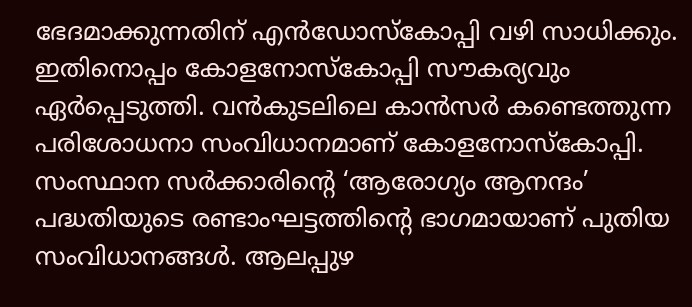ഭേദമാക്കുന്നതിന്‌ എൻഡോസ്‌കോപ്പി വഴി സാധിക്കും. ഇതിനൊപ്പം കോളനോസ്‌കോപ്പി സ‍ൗകര്യവും ഏർപ്പെടുത്തി. വൻകുടലിലെ കാൻസർ കണ്ടെത്തുന്ന പരിശോധനാ സംവിധാനമാണ്‌ കോളനോസ്‌കോപ്പി. സംസ്ഥാന സർക്കാരിന്റെ ‘ആരോഗ്യം ആനന്ദം’ പദ്ധതിയുടെ രണ്ടാംഘട്ടത്തിന്റെ ഭാഗമായാണ്‌ പുതിയ സംവിധാനങ്ങൾ. ആലപ്പുഴ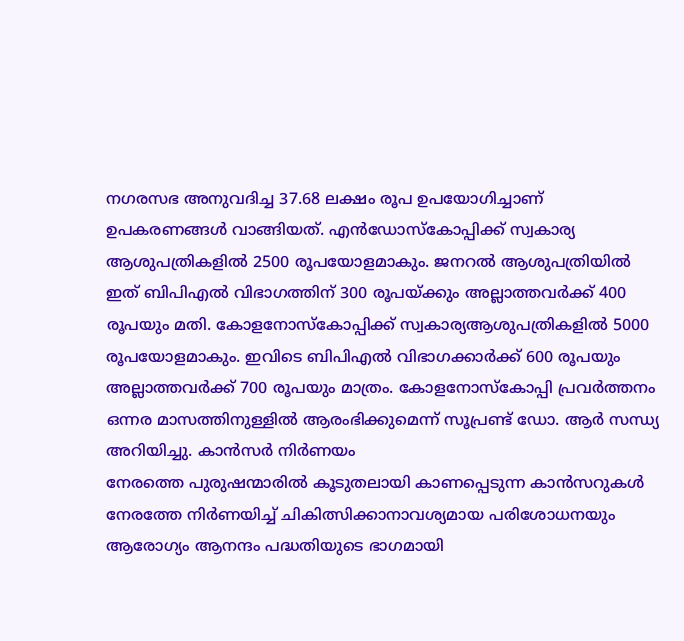നഗരസഭ അനുവദിച്ച 37.68 ലക്ഷം രൂപ ഉപയോഗിച്ചാണ് ഉപകരണങ്ങൾ വാങ്ങിയത്‌. എൻഡോസ്‌കോപ്പിക്ക്‌ സ്വകാര്യ ആശുപത്രികളിൽ 2500 രൂപയോളമാകും. ജനറൽ ആശുപത്രിയിൽ ഇത്‌ ബിപിഎൽ വിഭാഗത്തിന്‌ 300 രൂപയ്‌ക്കും അല്ലാത്തവർക്ക്‌ 400 രൂപയും മതി. കോളനോസ്‌കോപ്പിക്ക്‌ സ്വകാര്യആശുപത്രികളിൽ 5000 രൂപയോളമാകും. ഇവിടെ ബിപിഎൽ വിഭാഗക്കാർക്ക്‌ 600 രൂപയും അല്ലാത്തവർക്ക്‌ 700 രൂപയും മാത്രം. കോളനോസ്‌കോപ്പി പ്രവർത്തനം ഒന്നര മാസത്തിനുള്ളിൽ ആരംഭിക്കുമെന്ന്‌ സൂപ്രണ്ട്‌ ഡോ. ആർ സന്ധ്യ അറിയിച്ചു. കാൻസർ നിർണയം
നേരത്തെ പുരുഷന്മാരിൽ കൂടുതലായി കാണപ്പെടുന്ന കാൻസറുകൾ നേരത്തേ നിർണയിച്ച്‌ ചികിത്സിക്കാനാവശ്യമായ പരിശോധനയും ആരോഗ്യം ആനന്ദം പദ്ധതിയുടെ ഭാഗമായി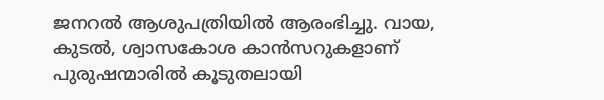ജനറൽ ആശുപത്രിയിൽ ആരംഭിച്ചു. വായ, കുടൽ, ശ്വാസകോശ കാൻസറുകളാണ്‌ പുരുഷന്മാരിൽ കൂടുതലായി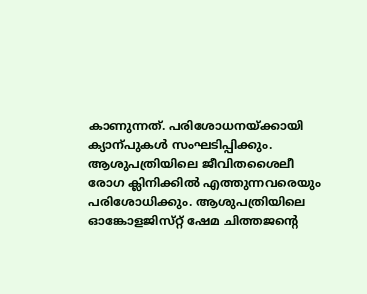കാണുന്നത്‌. പരിശോധനയ്‌ക്കായി ക്യാന്പുകൾ സംഘടിപ്പിക്കും. ആശുപത്രിയിലെ ജീവിതശൈലീ രോഗ ക്ലിനിക്കിൽ എത്തുന്നവരെയും പരിശോധിക്കും. ആശുപത്രിയിലെ ഓങ്കോളജിസ്‌റ്റ്‌ ഷേമ ചിത്തജന്റെ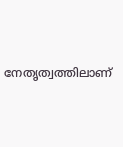നേതൃത്വത്തിലാണ്‌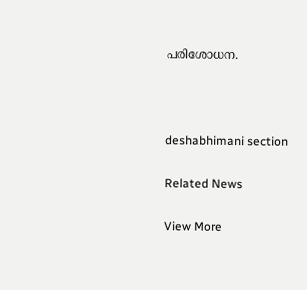പരിശോധന.



deshabhimani section

Related News

View More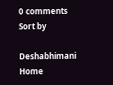0 comments
Sort by

Deshabhimani
Home